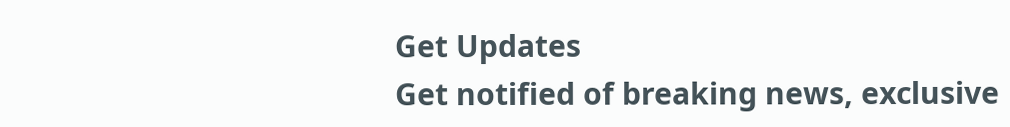Get Updates
Get notified of breaking news, exclusive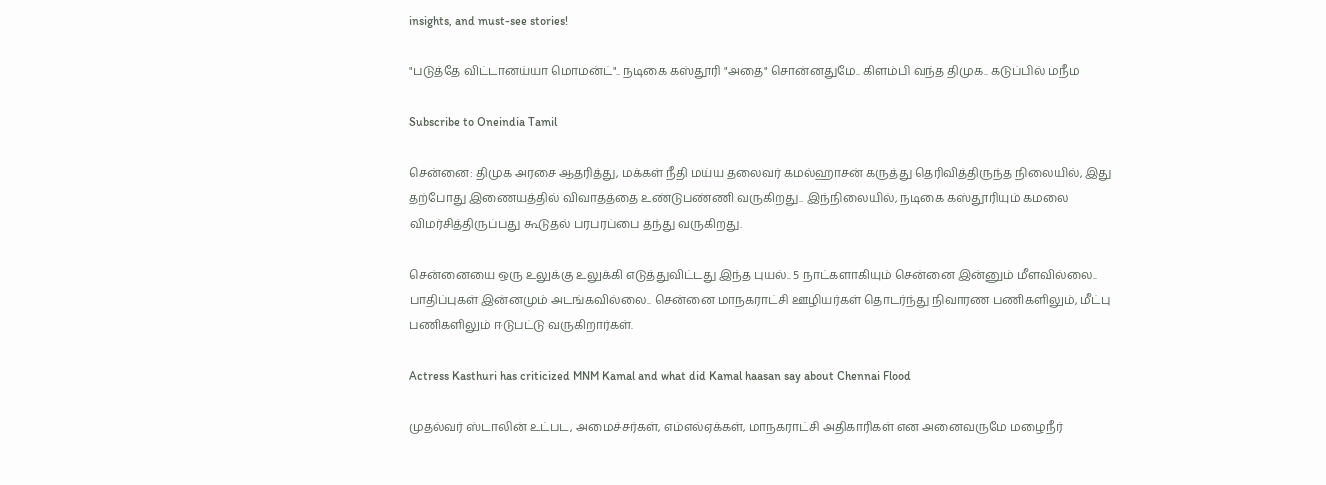insights, and must-see stories!

"படுத்தே விட்டானய்யா மொமன்ட்".. நடிகை கஸ்தூரி "அதை" சொன்னதுமே.. கிளம்பி வந்த திமுக.. கடுப்பில் மநீம

Subscribe to Oneindia Tamil

சென்னை: திமுக அரசை ஆதரித்து, மக்கள் நீதி மய்ய தலைவர் கமல்ஹாசன் கருத்து தெரிவித்திருந்த நிலையில், இது தற்போது இணையத்தில் விவாதத்தை உண்டுபண்ணி வருகிறது.. இந்நிலையில், நடிகை கஸ்தூரியும் கமலை விமர்சித்திருப்பது கூடுதல் பரபரப்பை தந்து வருகிறது.

சென்னையை ஒரு உலுக்கு உலுக்கி எடுத்துவிட்டது இந்த புயல்.. 5 நாட்களாகியும் சென்னை இன்னும் மீளவில்லை.. பாதிப்புகள் இன்னமும் அடங்கவில்லை.. சென்னை மாநகராட்சி ஊழியர்கள் தொடர்ந்து நிவாரண பணிகளிலும், மீட்பு பணிகளிலும் ஈடுபட்டு வருகிறார்கள்.

Actress Kasthuri has criticized MNM Kamal and what did Kamal haasan say about Chennai Flood

முதல்வர் ஸ்டாலின் உட்பட, அமைச்சர்கள், எம்எல்ஏக்கள், மாநகராட்சி அதிகாரிகள் என அனைவருமே மழைநீர்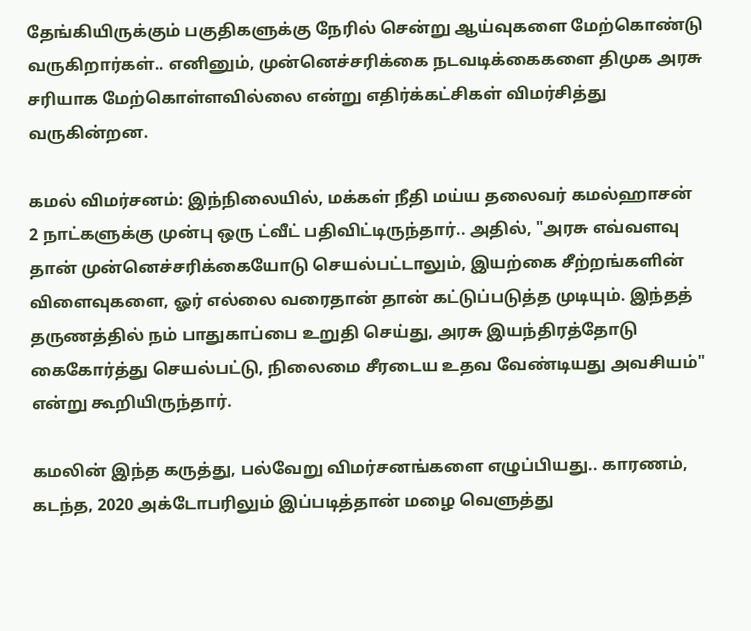தேங்கியிருக்கும் பகுதிகளுக்கு நேரில் சென்று ஆய்வுகளை மேற்கொண்டு வருகிறார்கள்.. எனினும், முன்னெச்சரிக்கை நடவடிக்கைகளை திமுக அரசு சரியாக மேற்கொள்ளவில்லை என்று எதிர்க்கட்சிகள் விமர்சித்து வருகின்றன.

கமல் விமர்சனம்: இந்நிலையில், மக்கள் நீதி மய்ய தலைவர் கமல்ஹாசன் 2 நாட்களுக்கு முன்பு ஒரு ட்வீட் பதிவிட்டிருந்தார்.. அதில், "அரசு எவ்வளவு தான் முன்னெச்சரிக்கையோடு செயல்பட்டாலும், இயற்கை சீற்றங்களின் விளைவுகளை, ஓர் எல்லை வரைதான் தான் கட்டுப்படுத்த முடியும். இந்தத் தருணத்தில் நம் பாதுகாப்பை உறுதி செய்து, அரசு இயந்திரத்தோடு கைகோர்த்து செயல்பட்டு, நிலைமை சீரடைய உதவ வேண்டியது அவசியம்" என்று கூறியிருந்தார்.

கமலின் இந்த கருத்து, பல்வேறு விமர்சனங்களை எழுப்பியது.. காரணம், கடந்த, 2020 அக்டோபரிலும் இப்படித்தான் மழை வெளுத்து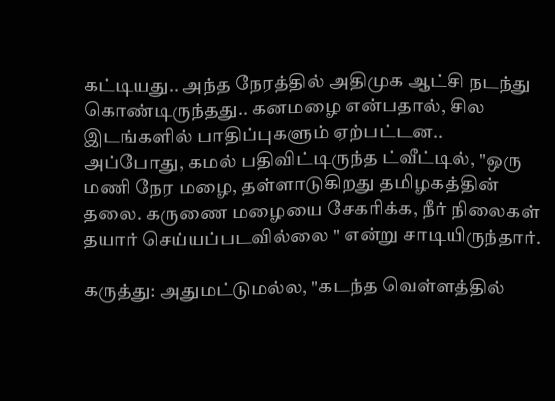கட்டியது.. அந்த நேரத்தில் அதிமுக ஆட்சி நடந்து கொண்டிருந்தது.. கனமழை என்பதால், சில இடங்களில் பாதிப்புகளும் ஏற்பட்டன.. அப்போது, கமல் பதிவிட்டிருந்த ட்வீட்டில், "ஒரு மணி நேர மழை, தள்ளாடுகிறது தமிழகத்தின் தலை. கருணை மழையை சேகரிக்க, நீர் நிலைகள் தயார் செய்யப்படவில்லை " என்று சாடியிருந்தார்.

கருத்து: அதுமட்டுமல்ல, "கடந்த வெள்ளத்தில்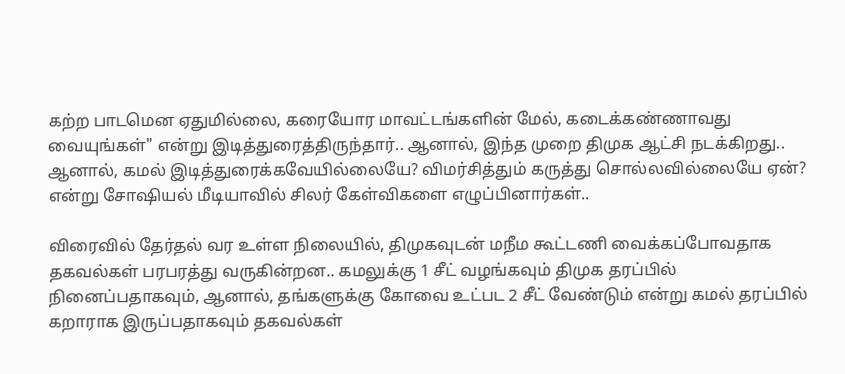கற்ற பாடமென ஏதுமில்லை, கரையோர மாவட்டங்களின் மேல், கடைக்கண்ணாவது வையுங்கள்" என்று இடித்துரைத்திருந்தார்.. ஆனால், இந்த முறை திமுக ஆட்சி நடக்கிறது.. ஆனால், கமல் இடித்துரைக்கவேயில்லையே? விமர்சித்தும் கருத்து சொல்லவில்லையே ஏன்? என்று சோஷியல் மீடியாவில் சிலர் கேள்விகளை எழுப்பினார்கள்..

விரைவில் தேர்தல் வர உள்ள நிலையில், திமுகவுடன் மநீம கூட்டணி வைக்கப்போவதாக தகவல்கள் பரபரத்து வருகின்றன.. கமலுக்கு 1 சீட் வழங்கவும் திமுக தரப்பில் நினைப்பதாகவும், ஆனால், தங்களுக்கு கோவை உட்பட 2 சீட் வேண்டும் என்று கமல் தரப்பில் கறாராக இருப்பதாகவும் தகவல்கள்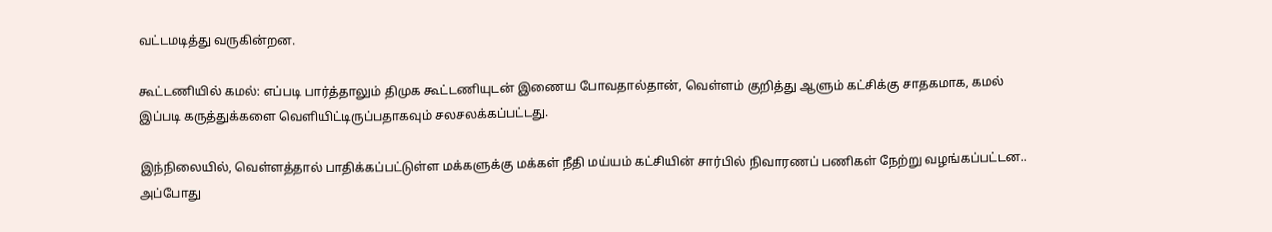வட்டமடித்து வருகின்றன.

கூட்டணியில் கமல்: எப்படி பார்த்தாலும் திமுக கூட்டணியுடன் இணைய போவதால்தான், வெள்ளம் குறித்து ஆளும் கட்சிக்கு சாதகமாக, கமல் இப்படி கருத்துக்களை வெளியிட்டிருப்பதாகவும் சலசலக்கப்பட்டது.

இந்நிலையில், வெள்ளத்தால் பாதிக்கப்பட்டுள்ள மக்களுக்கு மக்கள் நீதி மய்யம் கட்சியின் சார்பில் நிவாரணப் பணிகள் நேற்று வழங்கப்பட்டன.. அப்போது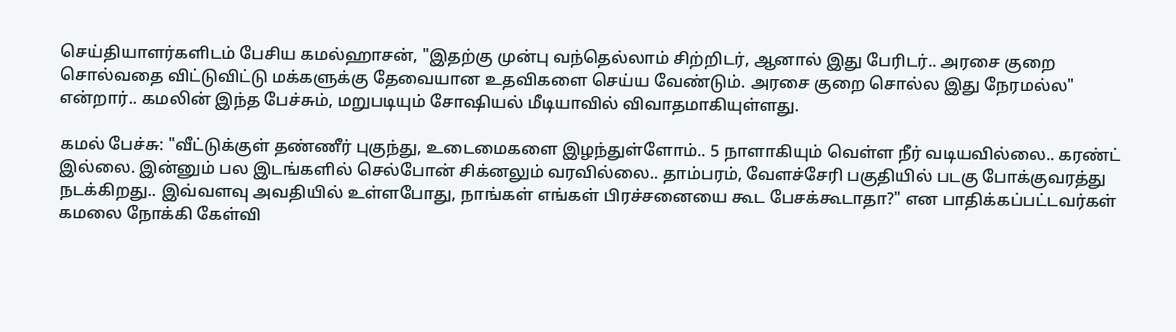செய்தியாளர்களிடம் பேசிய கமல்ஹாசன், "இதற்கு முன்பு வந்தெல்லாம் சிற்றிடர், ஆனால் இது பேரிடர்.. அரசை குறை சொல்வதை விட்டுவிட்டு மக்களுக்கு தேவையான உதவிகளை செய்ய வேண்டும். அரசை குறை சொல்ல இது நேரமல்ல" என்றார்.. கமலின் இந்த பேச்சும், மறுபடியும் சோஷியல் மீடியாவில் விவாதமாகியுள்ளது.

கமல் பேச்சு: "வீட்டுக்குள் தண்ணீர் புகுந்து, உடைமைகளை இழந்துள்ளோம்.. 5 நாளாகியும் வெள்ள நீர் வடியவில்லை.. கரண்ட் இல்லை. இன்னும் பல இடங்களில் செல்போன் சிக்னலும் வரவில்லை.. தாம்பரம், வேளச்சேரி பகுதியில் படகு போக்குவரத்து நடக்கிறது.. இவ்வளவு அவதியில் உள்ளபோது, நாங்கள் எங்கள் பிரச்சனையை கூட பேசக்கூடாதா?" என பாதிக்கப்பட்டவர்கள் கமலை நோக்கி கேள்வி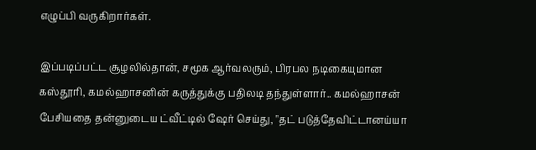எழுப்பி வருகிறார்கள்.

இப்படிப்பட்ட சூழலில்தான், சமூக ஆர்வலரும், பிரபல நடிகையுமான கஸ்தூரி, கமல்ஹாசனின் கருத்துக்கு பதிலடி தந்துள்ளார்.. கமல்ஹாசன் பேசியதை தன்னுடைய ட்வீட்டில் ஷேர் செய்து, "தட் படுத்தேவிட்டானய்யா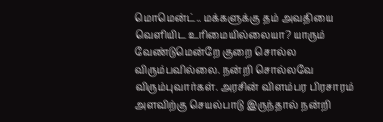மொமென்ட்.. மக்களுக்கு தம் அவதியை வெளியிட உரிமையில்லையா? யாரும் வேண்டுமென்றே குறை சொல்ல விரும்பவில்லை. நன்றி சொல்லவே விரும்புவார்கள். அரசின் விளம்பர பிரசாரம் அளவிற்கு செயல்பாடு இருந்தால் நன்றி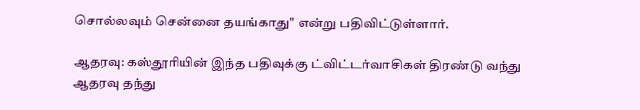சொல்லவும் சென்னை தயங்காது" என்று பதிவிட்டுள்ளார்.

ஆதரவு: கஸ்தூரியின் இந்த பதிவுக்கு ட்விட்டர்வாசிகள் திரண்டு வந்து ஆதரவு தந்து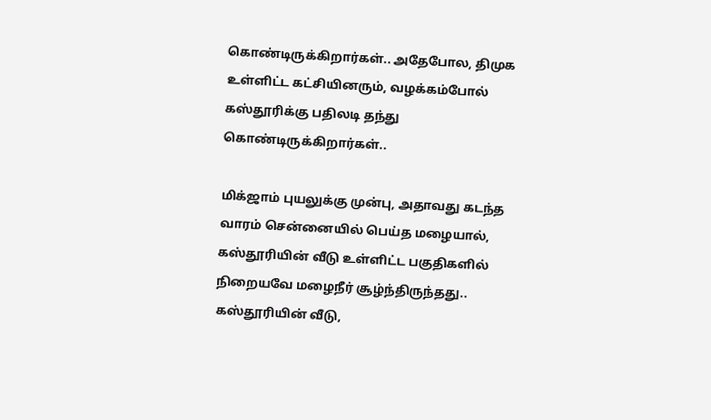கொண்டிருக்கிறார்கள்.. அதேபோல, திமுக உள்ளிட்ட கட்சியினரும், வழக்கம்போல் கஸ்தூரிக்கு பதிலடி தந்து கொண்டிருக்கிறார்கள்..

மிக்ஜாம் புயலுக்கு முன்பு, அதாவது கடந்த வாரம் சென்னையில் பெய்த மழையால், கஸ்தூரியின் வீடு உள்ளிட்ட பகுதிகளில் நிறையவே மழைநீர் சூழ்ந்திருந்தது.. கஸ்தூரியின் வீடு,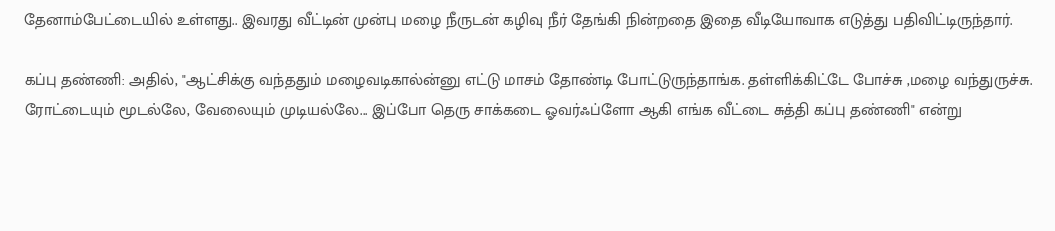தேனாம்பேட்டையில் உள்ளது.. இவரது வீட்டின் முன்பு மழை நீருடன் கழிவு நீர் தேங்கி நின்றதை இதை வீடியோவாக எடுத்து பதிவிட்டிருந்தார்.

கப்பு தண்ணி: அதில், "ஆட்சிக்கு வந்ததும் மழைவடிகால்ன்னு எட்டு மாசம் தோண்டி போட்டுருந்தாங்க. தள்ளிக்கிட்டே போச்சு ,மழை வந்துருச்சு. ரோட்டையும் மூடல்லே, வேலையும் முடியல்லே... இப்போ தெரு சாக்கடை ஓவர்ஃப்ளோ ஆகி எங்க வீட்டை சுத்தி கப்பு தண்ணி" என்று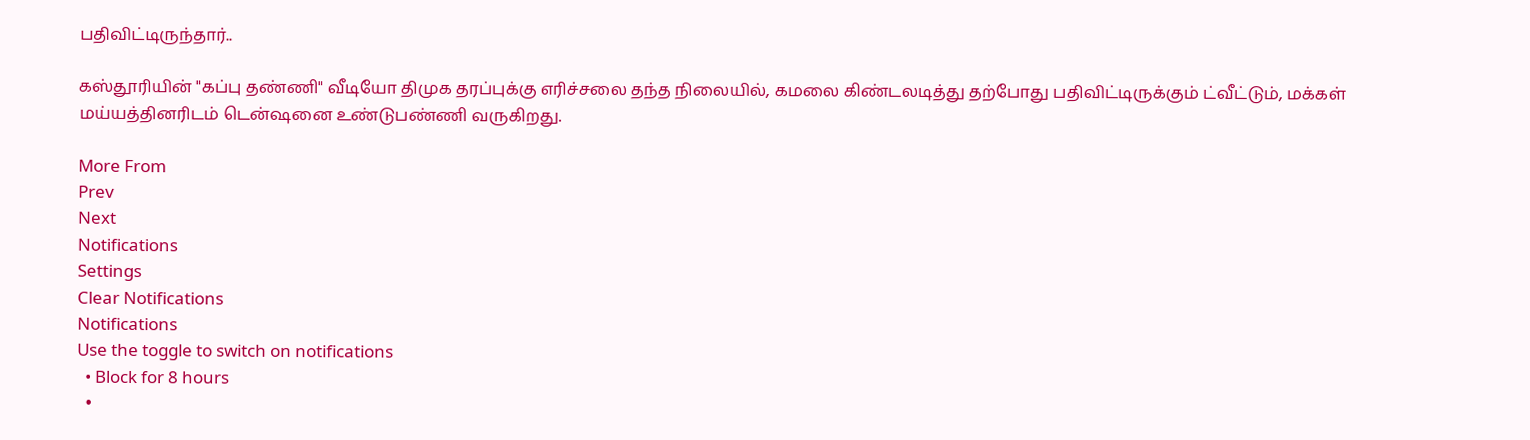பதிவிட்டிருந்தார்..

கஸ்தூரியின் "கப்பு தண்ணி" வீடியோ திமுக தரப்புக்கு எரிச்சலை தந்த நிலையில், கமலை கிண்டலடித்து தற்போது பதிவிட்டிருக்கும் ட்வீட்டும், மக்கள் மய்யத்தினரிடம் டென்ஷனை உண்டுபண்ணி வருகிறது.

More From
Prev
Next
Notifications
Settings
Clear Notifications
Notifications
Use the toggle to switch on notifications
  • Block for 8 hours
  •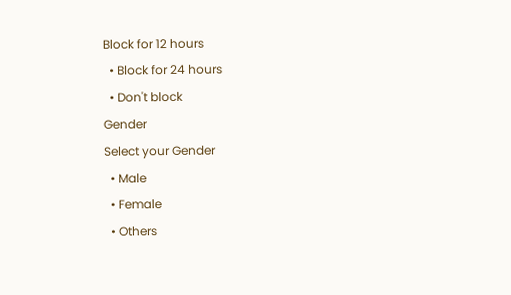Block for 12 hours
  • Block for 24 hours
  • Don't block
Gender
Select your Gender
  • Male
  • Female
  • Others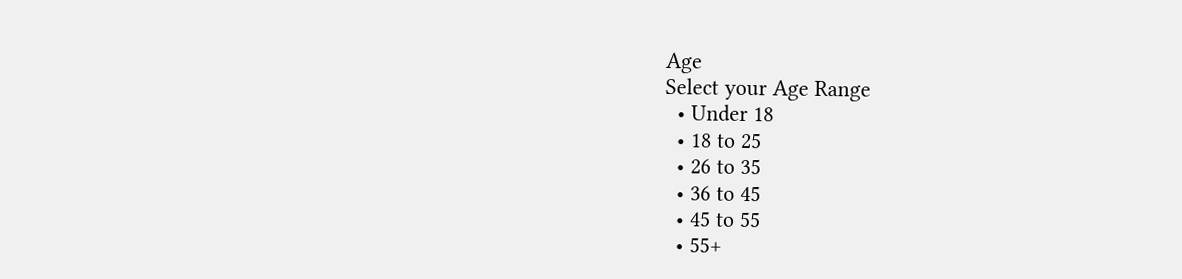Age
Select your Age Range
  • Under 18
  • 18 to 25
  • 26 to 35
  • 36 to 45
  • 45 to 55
  • 55+